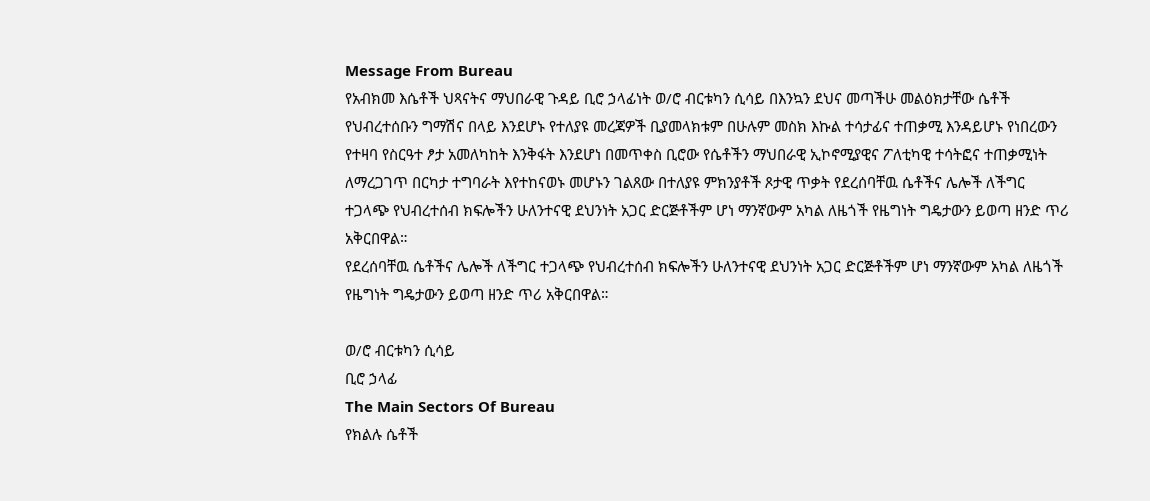Message From Bureau
የአብክመ እሴቶች ህጻናትና ማህበራዊ ጉዳይ ቢሮ ኃላፊነት ወ/ሮ ብርቱካን ሲሳይ በእንኳን ደህና መጣችሁ መልዕክታቸው ሴቶች የህብረተሰቡን ግማሽና በላይ እንደሆኑ የተለያዩ መረጃዎች ቢያመላክቱም በሁሉም መስክ እኩል ተሳታፊና ተጠቃሚ እንዳይሆኑ የነበረውን የተዛባ የስርዓተ ፆታ አመለካከት እንቅፋት እንደሆነ በመጥቀስ ቢሮው የሴቶችን ማህበራዊ ኢኮኖሚያዊና ፖለቲካዊ ተሳትፎና ተጠቃሚነት ለማረጋገጥ በርካታ ተግባራት እየተከናወኑ መሆኑን ገልጸው በተለያዩ ምክንያቶች ጾታዊ ጥቃት የደረሰባቸዉ ሴቶችና ሌሎች ለችግር ተጋላጭ የህብረተሰብ ክፍሎችን ሁለንተናዊ ደህንነት አጋር ድርጅቶችም ሆነ ማንኛውም አካል ለዜጎች የዜግነት ግዴታውን ይወጣ ዘንድ ጥሪ አቅርበዋል።
የደረሰባቸዉ ሴቶችና ሌሎች ለችግር ተጋላጭ የህብረተሰብ ክፍሎችን ሁለንተናዊ ደህንነት አጋር ድርጅቶችም ሆነ ማንኛውም አካል ለዜጎች የዜግነት ግዴታውን ይወጣ ዘንድ ጥሪ አቅርበዋል።

ወ/ሮ ብርቱካን ሲሳይ
ቢሮ ኃላፊ
The Main Sectors Of Bureau
የክልሉ ሴቶች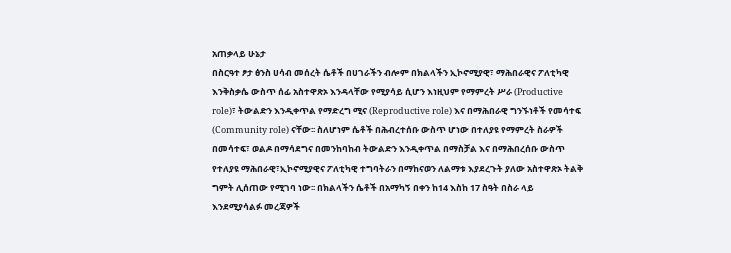አጠቃላይ ሁኔታ
በስርዓተ ፆታ ፅንስ ሀሳብ መሰረት ሴቶች በሀገራችን ብሎም በክልላችን ኢኮኖሚያዊ፣ ማሕበራዊና ፖለቲካዊ እንቅስቃሴ ውስጥ ሰፊ አስተዋጽኦ እንዳላቸው የሚያሳይ ሲሆን እነዚህም የማምረት ሥራ (Productive role)፣ ትውልድን እንዲቀጥል የማድረግ ሚና (Reproductive role) እና በማሕበራዊ ግንኙነቶች የመሳተፍ (Community role) ናቸው፡፡ ስለሆነም ሴቶች በሕብረተሰቡ ውስጥ ሆነው በተለያዩ የማምረት ስራዎች በመሳተፍ፣ ወልዶ በማሳደግና በመንከባከብ ትውልድን እንዲቀጥል በማስቻል እና በማሕበረሰቡ ውስጥ የተለያዩ ማሕበራዊ፣ኢኮኖሚያዊና ፖለቲካዊ ተግባትራን በማከናወን ለልማቱ እያደረጉት ያለው አስተዋጽኦ ትልቅ ግምት ሊሰጠው የሚገባ ነው፡፡ በክልላችን ሴቶች በአማካኝ በቀን ከ14 እስከ 17 ስዓት በስራ ላይ እንደሚያሳልፉ መረጃዎች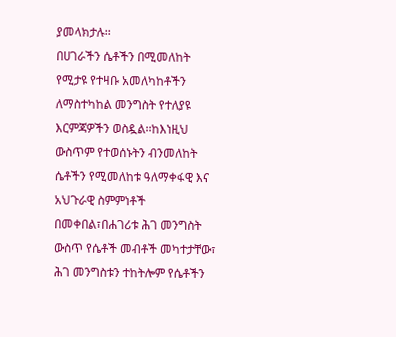ያመላክታሉ፡፡
በሀገራችን ሴቶችን በሚመለከት የሚታዩ የተዛቡ አመለካከቶችን ለማስተካከል መንግስት የተለያዩ እርምጃዎችን ወስዷል፡፡ከእነዚህ ውስጥም የተወሰኑትን ብንመለከት ሴቶችን የሚመለከቱ ዓለማቀፋዊ እና አህጉራዊ ስምምነቶች በመቀበል፣በሐገሪቱ ሕገ መንግስት ውስጥ የሴቶች መብቶች መካተታቸው፣ ሕገ መንግስቱን ተከትሎም የሴቶችን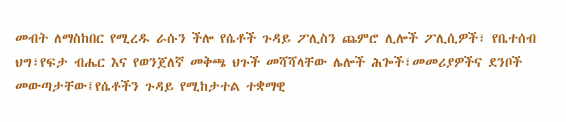መብት ለማስከበር የሚረዱ ራሱን ችሎ የሴቶች ጉዳይ ፖሊስን ጨምሮ ሊሎች ፖሊሲዎች፣ የቤተሰብ ህግ፣የፍታ ብሔር እና የወንጀለኛ መቅጫ ህጉች መሻሻላቸው ሌሎች ሕጐች፣መመሪያዎችና ደንቦች መውጣታቸው፤የሴቶችን ጉዳይ የሚከታተል ተቋማዊ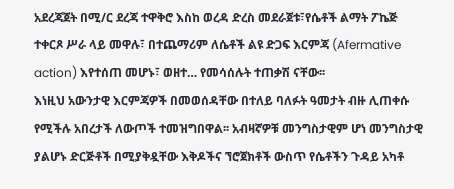አደረጃጀት በሚ/ር ደረጃ ተዋቅሮ እስከ ወረዳ ድረስ መደራጀቱ፣የሴቶች ልማት ፖኬጅ ተቀርጾ ሥራ ላይ መዋሉ፣ በተጨማሪም ለሴቶች ልዩ ድጋፍ እርምጃ (Afermative action) እየተሰጠ መሆኑ፣ ወዘተ… የመሳሰሉት ተጠቃሽ ናቸው፡፡
እነዚህ አውንታዊ እርምጃዎች በመወሰዳቸው በተለይ ባለፉት ዓመታት ብዙ ሊጠቀሱ የሚችሉ አበረታች ለውጦች ተመዝግበዋል፡፡ አብዛኛዎቹ መንግስታዊም ሆነ መንግስታዊ ያልሆኑ ድርጅቶች በሚያቅዷቸው እቅዶችና ኘሮጀክቶች ውስጥ የሴቶችን ጉዳይ አካቶ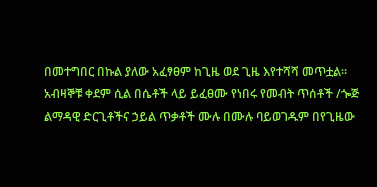በመተግበር በኩል ያለው አፈፃፀም ከጊዜ ወደ ጊዜ እየተሻሻ መጥቷል፡፡ አብዛኞቹ ቀደም ሲል በሴቶች ላይ ይፈፀሙ የነበሩ የመብት ጥሰቶች /ጐጅ ልማዳዊ ድርጊቶችና ኃይል ጥቃቶች ሙሉ በሙሉ ባይወገዱም በየጊዜው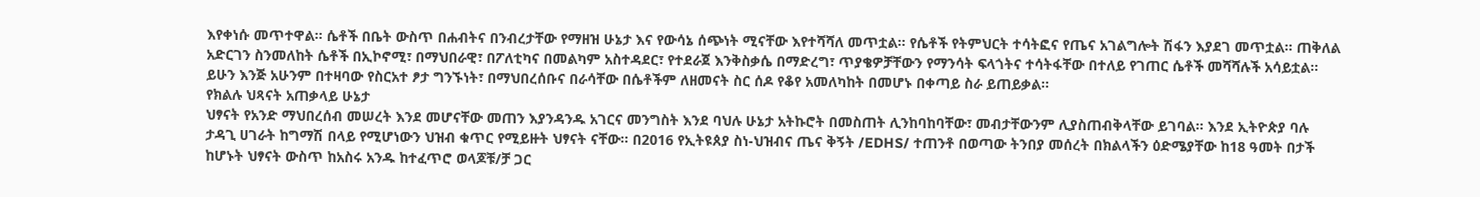እየቀነሱ መጥተዋል፡፡ ሴቶች በቤት ውስጥ በሐብትና በንብረታቸው የማዘዝ ሁኔታ እና የውሳኔ ሰጭነት ሚናቸው እየተሻሻለ መጥቷል፡፡ የሴቶች የትምህርት ተሳትፎና የጤና አገልግሎት ሽፋን እያደገ መጥቷል፡፡ ጠቅለል አድርገን ስንመለከት ሴቶች በኢኮኖሚ፣ በማህበራዊ፣ በፖለቲካና በመልካም አስተዳደር፣ የተደራጀ እንቅስቃሴ በማድረግ፣ ጥያቄዎቻቸውን የማንሳት ፍላጎትና ተሳትፋቸው በተለይ የገጠር ሴቶች መሻሻሉች አሳይቷል፡፡
ይሁን እንጅ አሁንም በተዛባው የስርአተ ፆታ ግንኙነት፣ በማህበረሰቡና በራሳቸው በሴቶችም ለዘመናት ስር ሰዶ የቆየ አመለካከት በመሆኑ በቀጣይ ስራ ይጠይቃል፡፡
የክልሉ ህጻናት አጠቃላይ ሁኔታ
ህፃናት የአንድ ማህበረሰብ መሠረት እንደ መሆናቸው መጠን እያንዳንዱ አገርና መንግስት እንደ ባህሉ ሁኔታ አትኩሮት በመስጠት ሊንከባከባቸው፣ መብታቸውንም ሊያስጠብቅላቸው ይገባል፡፡ እንደ ኢትዮጵያ ባሉ ታዳጊ ሀገራት ከግማሽ በላይ የሚሆነውን ህዝብ ቁጥር የሚይዙት ህፃናት ናቸው፡፡ በ2016 የኢትዩጰያ ስነ-ህዝብና ጤና ቅኝት /EDHS/ ተጠንቶ በወጣው ትንበያ መሰረት በክልላችን ዕድሜያቸው ከ18 ዓመት በታች ከሆኑት ህፃናት ውስጥ ከአስሩ አንዱ ከተፈጥሮ ወላጆቹ/ቻ ጋር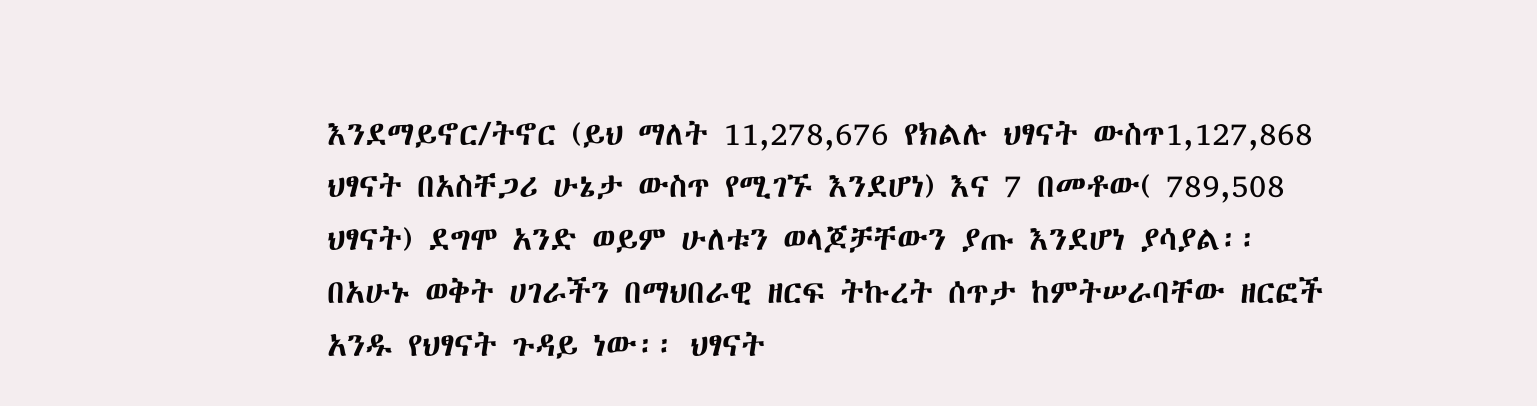እንደማይኖር/ትኖር (ይህ ማለት 11,278,676 የክልሉ ህፃናት ውስጥ1,127,868 ህፃናት በአስቸጋሪ ሁኔታ ውስጥ የሚገኙ እንደሆነ) እና 7 በመቶው( 789,508 ህፃናት) ደግሞ አንድ ወይም ሁለቱን ወላጆቻቸውን ያጡ እንደሆነ ያሳያል፡፡
በአሁኑ ወቅት ሀገራችን በማህበራዊ ዘርፍ ትኩረት ሰጥታ ከምትሠራባቸው ዘርፎች አንዱ የህፃናት ጉዳይ ነው፡፡ ህፃናት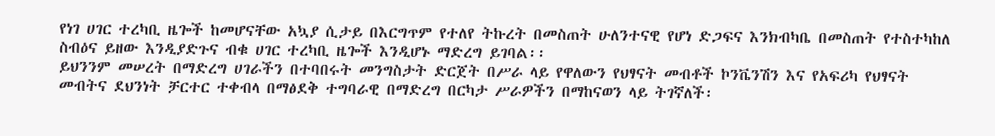የነገ ሀገር ተረካቢ ዜጐች ከመሆናቸው አኳያ ሲታይ በእርግጥም የተለየ ትኩረት በመስጠት ሁለንተናዊ የሆነ ድጋፍና እንክብካቤ በመስጠት የተስተካከለ ስብዕና ይዘው እንዲያድጉና ብቁ ሀገር ተረካቢ ዜጐች እንዲሆኑ ማድረግ ይገባል፡፡
ይህንንም መሠረት በማድረግ ሀገራችን በተባበሩት መንግስታት ድርጀት በሥራ ላይ የዋለውን የህፃናት መብቶች ኮንቬንሽን እና የአፍሪካ የህፃናት መብትና ደህንነት ቻርተር ተቀብላ በማፅደቅ ተግባራዊ በማድረግ በርካታ ሥራዎችን በማከናወን ላይ ትገኛለች፡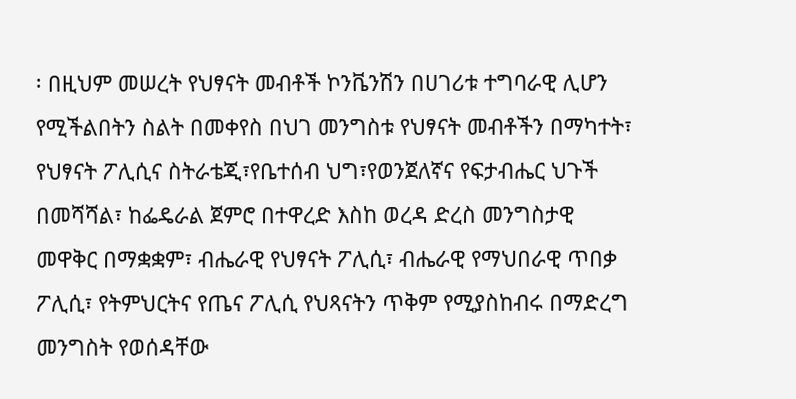፡ በዚህም መሠረት የህፃናት መብቶች ኮንቬንሽን በሀገሪቱ ተግባራዊ ሊሆን የሚችልበትን ስልት በመቀየስ በህገ መንግስቱ የህፃናት መብቶችን በማካተት፣ የህፃናት ፖሊሲና ስትራቴጂ፣የቤተሰብ ህግ፣የወንጀለኛና የፍታብሔር ህጉች በመሻሻል፣ ከፌዴራል ጀምሮ በተዋረድ እስከ ወረዳ ድረስ መንግስታዊ መዋቅር በማቋቋም፣ ብሔራዊ የህፃናት ፖሊሲ፣ ብሔራዊ የማህበራዊ ጥበቃ ፖሊሲ፣ የትምህርትና የጤና ፖሊሲ የህጻናትን ጥቅም የሚያስከብሩ በማድረግ መንግስት የወሰዳቸው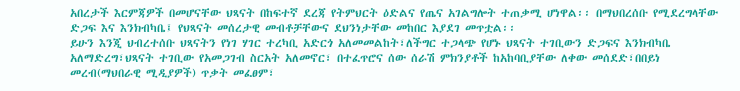አበረታች እርምጃዎች በመሆናቸው ህጻናት በከፍተኛ ደረጃ የትምህርት ዕድልና የጤና አገልግሎት ተጠቃሚ ሆነዋል፡፡ በማህበረሰቡ የሚደረግላቸው ድጋፍ እና እንክብካቤ፤ የህጻናት መሰረታዊ መብቶቻቸውና ደህንነታቸው መከበር እያደገ መጥቷል፡፡
ይሁን እንጂ ህብረተሰቡ ህጻናትን የነገ ሃገር ተረካቢ አድርጎ አለመመልከት፣ለችግር ተጋላጭ የሆኑ ህጻናት ተገቢውን ድጋፍና እንክብካቤ አለማድረግ፣ህጻናት ተገቢው የአመጋገብ ስርአት አለመኖር፣ በተፈጥሮና ሰው ሰራሽ ምክንያቶች ከአከባቢያቸው ለቀው መሰደድ፣በበይነ መረብ(ማህበራዊ ሚዲያዎች) ጥቃት መፈፀም፣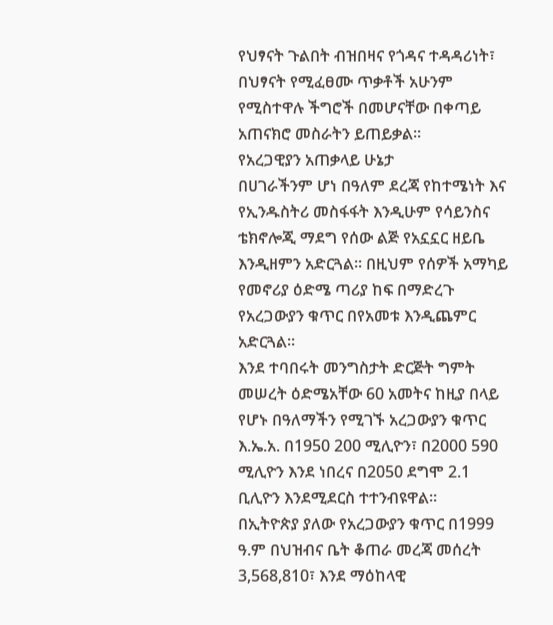የህፃናት ጉልበት ብዝበዛና የጎዳና ተዳዳሪነት፣ በህፃናት የሚፈፀሙ ጥቃቶች አሁንም የሚስተዋሉ ችግሮች በመሆናቸው በቀጣይ አጠናክሮ መስራትን ይጠይቃል፡፡
የአረጋዊያን አጠቃላይ ሁኔታ
በሀገራችንም ሆነ በዓለም ደረጃ የከተሜነት እና የኢንዱስትሪ መስፋፋት እንዲሁም የሳይንስና ቴክኖሎጂ ማደግ የሰው ልጅ የአኗኗር ዘይቤ እንዲዘምን አድርጓል፡፡ በዚህም የሰዎች አማካይ የመኖሪያ ዕድሜ ጣሪያ ከፍ በማድረጉ የአረጋውያን ቁጥር በየአመቱ እንዲጨምር አድርጓል፡፡
እንደ ተባበሩት መንግስታት ድርጅት ግምት መሠረት ዕድሜአቸው 60 አመትና ከዚያ በላይ የሆኑ በዓለማችን የሚገኙ አረጋውያን ቁጥር እ.ኤ.አ. በ1950 200 ሚሊዮን፣ በ2000 590 ሚሊዮን እንደ ነበረና በ2050 ደግሞ 2.1 ቢሊዮን እንደሚደርስ ተተንብዩዋል፡፡
በኢትዮጵያ ያለው የአረጋውያን ቁጥር በ1999 ዓ.ም በህዝብና ቤት ቆጠራ መረጃ መሰረት 3,568,810፣ እንደ ማዕከላዊ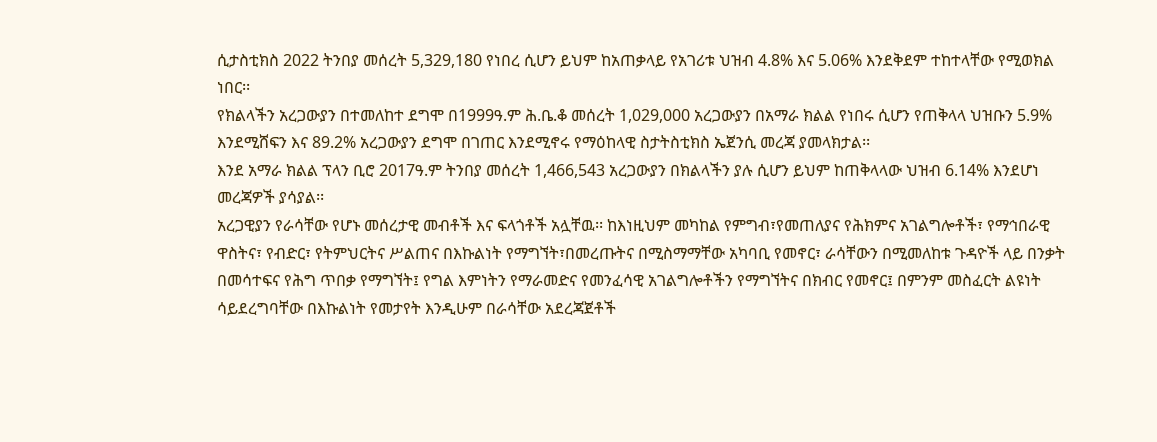ሲታስቲክስ 2022 ትንበያ መሰረት 5,329,180 የነበረ ሲሆን ይህም ከአጠቃላይ የአገሪቱ ህዝብ 4.8% እና 5.06% እንደቅደም ተከተላቸው የሚወክል ነበር፡፡
የክልላችን አረጋውያን በተመለከተ ደግሞ በ1999ዓ.ም ሕ.ቤ.ቆ መሰረት 1,029,000 አረጋውያን በአማራ ክልል የነበሩ ሲሆን የጠቅላላ ህዝቡን 5.9% እንደሚሸፍን እና 89.2% አረጋውያን ደግሞ በገጠር እንደሚኖሩ የማዕከላዊ ስታትስቲክስ ኤጀንሲ መረጃ ያመላክታል፡፡
እንደ አማራ ክልል ፕላን ቢሮ 2017ዓ.ም ትንበያ መሰረት 1,466,543 አረጋውያን በክልላችን ያሉ ሲሆን ይህም ከጠቅላላው ህዝብ 6.14% እንደሆነ መረጃዎች ያሳያል፡፡
አረጋዊያን የራሳቸው የሆኑ መሰረታዊ መብቶች እና ፍላጎቶች አሏቸዉ፡፡ ከእነዚህም መካከል የምግብ፣የመጠለያና የሕክምና አገልግሎቶች፣ የማኅበራዊ ዋስትና፣ የብድር፣ የትምህርትና ሥልጠና በእኩልነት የማግኘት፣በመረጡትና በሚስማማቸው አካባቢ የመኖር፣ ራሳቸውን በሚመለከቱ ጉዳዮች ላይ በንቃት በመሳተፍና የሕግ ጥበቃ የማግኘት፤ የግል እምነትን የማራመድና የመንፈሳዊ አገልግሎቶችን የማግኘትና በክብር የመኖር፤ በምንም መስፈርት ልዩነት ሳይደረግባቸው በእኩልነት የመታየት እንዲሁም በራሳቸው አደረጃጀቶች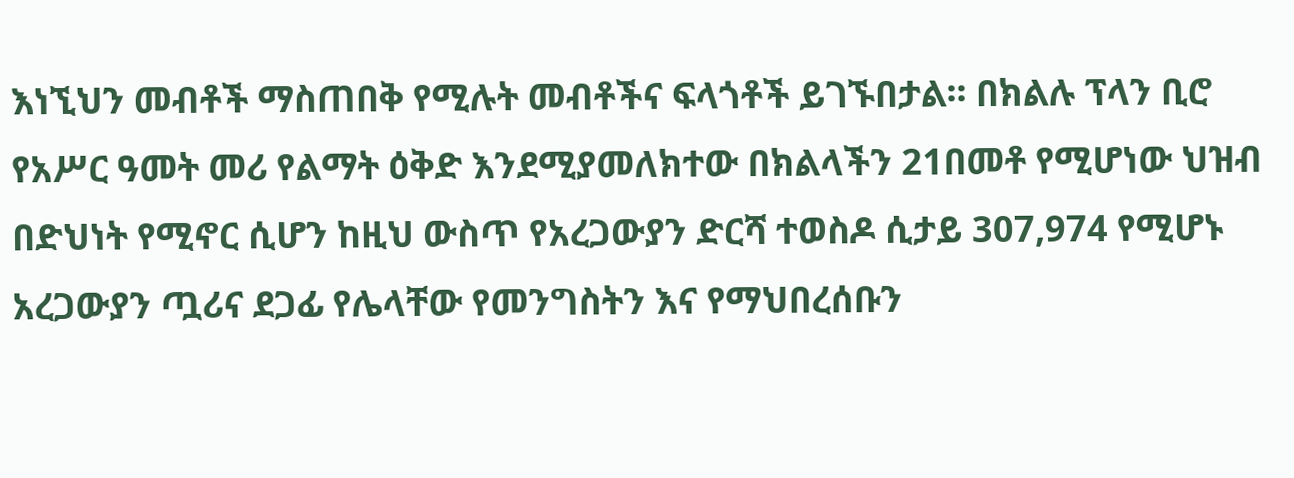እነኚህን መብቶች ማስጠበቅ የሚሉት መብቶችና ፍላጎቶች ይገኙበታል፡፡ በክልሉ ፕላን ቢሮ የአሥር ዓመት መሪ የልማት ዕቅድ እንደሚያመለክተው በክልላችን 21በመቶ የሚሆነው ህዝብ በድህነት የሚኖር ሲሆን ከዚህ ውስጥ የአረጋውያን ድርሻ ተወስዶ ሲታይ 307,974 የሚሆኑ አረጋውያን ጧሪና ደጋፊ የሌላቸው የመንግስትን እና የማህበረሰቡን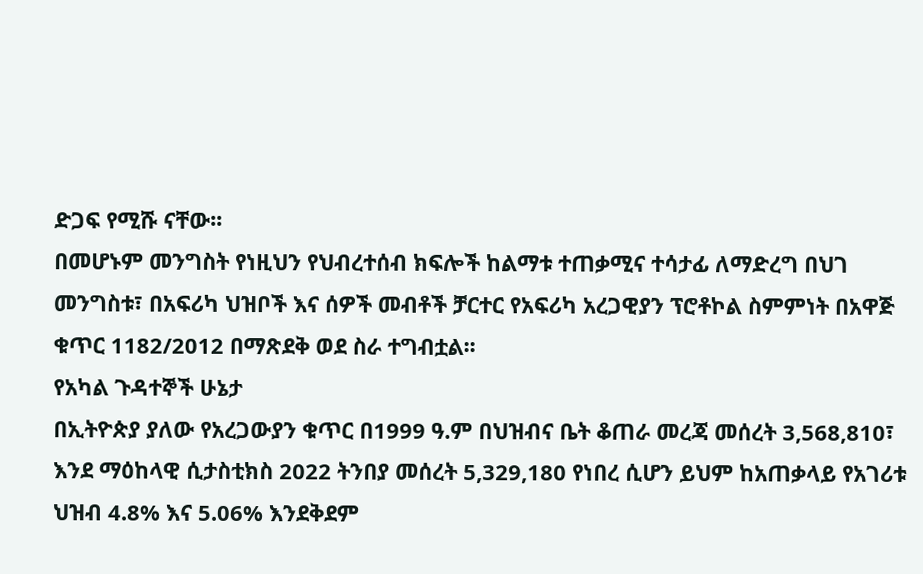ድጋፍ የሚሹ ናቸው፡፡
በመሆኑም መንግስት የነዚህን የህብረተሰብ ክፍሎች ከልማቱ ተጠቃሚና ተሳታፊ ለማድረግ በህገ መንግስቱ፣ በአፍሪካ ህዝቦች እና ሰዎች መብቶች ቻርተር የአፍሪካ አረጋዊያን ፕሮቶኮል ስምምነት በአዋጅ ቁጥር 1182/2012 በማጽደቅ ወደ ስራ ተግብቷል፡፡
የአካል ጉዳተኞች ሁኔታ
በኢትዮጵያ ያለው የአረጋውያን ቁጥር በ1999 ዓ.ም በህዝብና ቤት ቆጠራ መረጃ መሰረት 3,568,810፣ እንደ ማዕከላዊ ሲታስቲክስ 2022 ትንበያ መሰረት 5,329,180 የነበረ ሲሆን ይህም ከአጠቃላይ የአገሪቱ ህዝብ 4.8% እና 5.06% እንደቅደም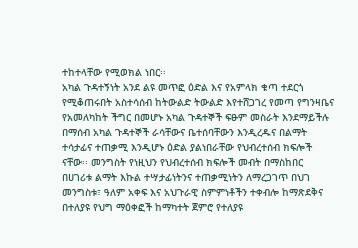ተከተላቸው የሚወክል ነበር፡፡
አካል ጉዳተኝነት አንደ ልዩ መጥፎ ዕድል እና የአምላክ ቁጣ ተደርጎ የሚቆጠሩበት አስተሳሰብ ከትውልድ ትውልድ እየተሸጋገረ የመጣ የግንዛቤና የአመለካከት ችግር በመሆኑ አካል ጉዳተኞች ፍፁም መስራት እንደማይችሉ በማሰብ አካል ጉዳተኞች ራሳቸውና ቤተሰባቸውን እንዲረዱና በልማት ተሳታፊና ተጠቃሚ እንዲሆኑ ዕድል ያልነበራቸው የህብረተሰብ ክፍሎች ናቸው፡፡ መንግስት የነዚህን የህብረተሰብ ክፍሎች መብት በማስከበር በሀገሪቱ ልማት እኩል ተሣታፊነትንና ተጠቃሚነትን ለማረጋገጥ በህገ መንግስቱ፣ ዓለም አቀፍ እና አህጉራዊ ስምምነቶችን ተቀብሎ ከማጽደቅና በተለያዩ የህግ ማዕቀፎች ከማካተት ጀምሮ የተለያዩ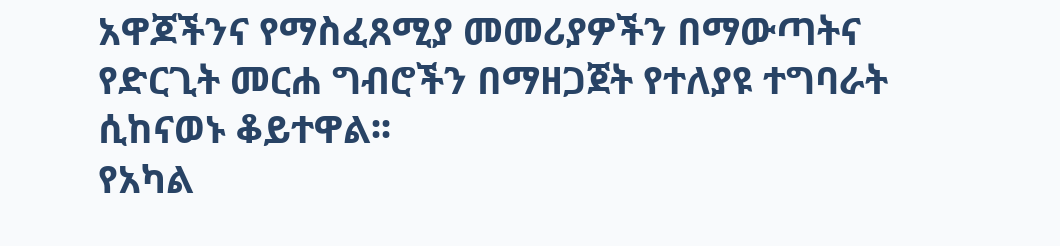አዋጆችንና የማስፈጸሚያ መመሪያዎችን በማውጣትና የድርጊት መርሐ ግብሮችን በማዘጋጀት የተለያዩ ተግባራት ሲከናወኑ ቆይተዋል፡፡
የአካል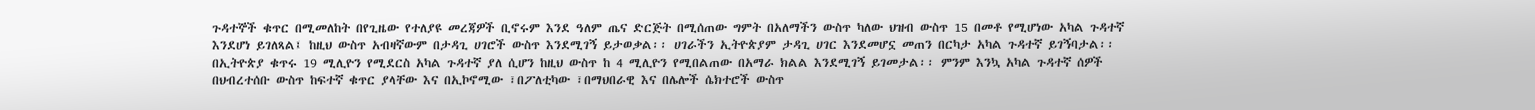ጉዳተኞች ቁጥር በሚመለከት በየጊዜው የተለያዩ መረጃዎች ቢኖሩም እንደ ዓለም ጤና ድርጅት በሚሰጠው ግምት በአለማችን ውስጥ ካለው ህዝብ ውስጥ 15 በመቶ የሚሆነው አካል ጉዳተኛ እንደሆነ ይገለጻል፤ ከዚህ ውስጥ አብዛኛውም በታዳጊ ሀገሮች ውስጥ እንደሚገኝ ይታወቃል፡፡ ሀገራችን ኢትዮጵያም ታዳጊ ሀገር እንደመሆኗ መጠን በርካታ አካል ጉዳተኛ ይገኝባታል፡፡ በኢትዮጵያ ቁጥሩ 19 ሚሊዮን የሚደርስ አካል ጉዳተኛ ያለ ሲሆን ከዚህ ውስጥ ከ 4 ሚሊዮን የሚበልጠው በአማራ ክልል እንደሚገኝ ይገመታል፡፡ ምንም እንኳ አካል ጉዳተኛ ሰዎች በህብረተሰቡ ውስጥ ከፍተኛ ቁጥር ያላቸው እና በኢኮኖሚው ፣በፖለቲካው ፣በማህበራዊ እና በሌሎች ሴክተሮች ውስጥ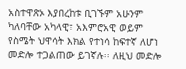አስተዋጽኦ እያበረከቱ ቢገኙም አሁንም ካለባቸው አካላዊ፣ አእምሮአዊ ወይም የስሜት ህዋሳት እክል የተነሳ ከፍተኛ ለሆነ መድሎ ተጋልጠው ይገኛሉ፡፡ ለዚህ መድሎ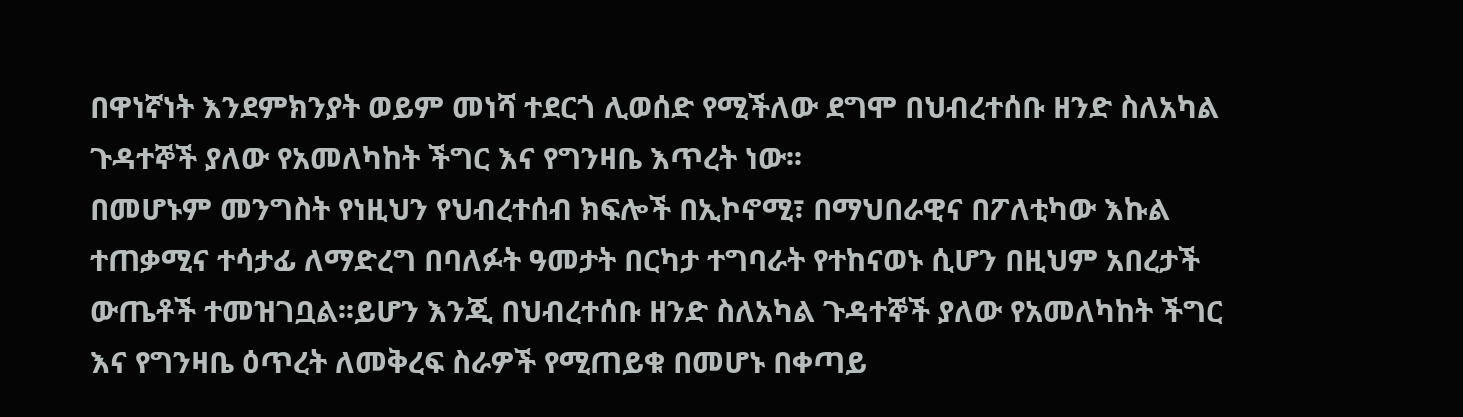በዋነኛነት እንደምክንያት ወይም መነሻ ተደርጎ ሊወሰድ የሚችለው ደግሞ በህብረተሰቡ ዘንድ ስለአካል ጉዳተኞች ያለው የአመለካከት ችግር እና የግንዛቤ እጥረት ነው፡፡
በመሆኑም መንግስት የነዚህን የህብረተሰብ ክፍሎች በኢኮኖሚ፣ በማህበራዊና በፖለቲካው እኩል ተጠቃሚና ተሳታፊ ለማድረግ በባለፉት ዓመታት በርካታ ተግባራት የተከናወኑ ሲሆን በዚህም አበረታች ውጤቶች ተመዝገቧል፡፡ይሆን እንጂ በህብረተሰቡ ዘንድ ስለአካል ጉዳተኞች ያለው የአመለካከት ችግር እና የግንዛቤ ዕጥረት ለመቅረፍ ስራዎች የሚጠይቁ በመሆኑ በቀጣይ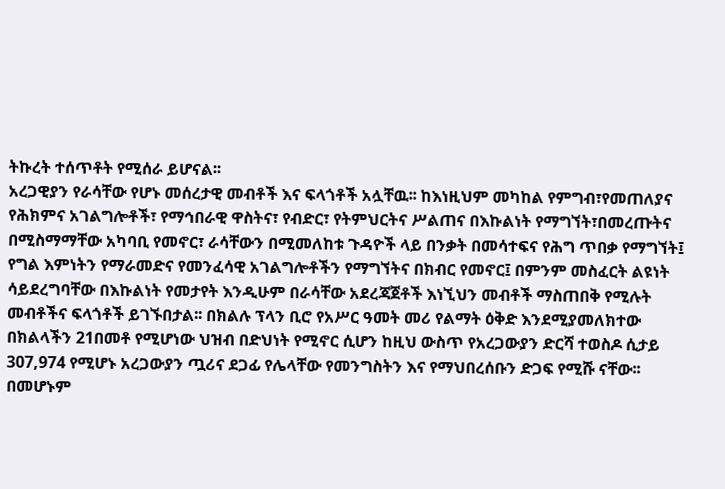ትኩረት ተሰጥቶት የሚሰራ ይሆናል፡፡
አረጋዊያን የራሳቸው የሆኑ መሰረታዊ መብቶች እና ፍላጎቶች አሏቸዉ፡፡ ከእነዚህም መካከል የምግብ፣የመጠለያና የሕክምና አገልግሎቶች፣ የማኅበራዊ ዋስትና፣ የብድር፣ የትምህርትና ሥልጠና በእኩልነት የማግኘት፣በመረጡትና በሚስማማቸው አካባቢ የመኖር፣ ራሳቸውን በሚመለከቱ ጉዳዮች ላይ በንቃት በመሳተፍና የሕግ ጥበቃ የማግኘት፤ የግል እምነትን የማራመድና የመንፈሳዊ አገልግሎቶችን የማግኘትና በክብር የመኖር፤ በምንም መስፈርት ልዩነት ሳይደረግባቸው በእኩልነት የመታየት እንዲሁም በራሳቸው አደረጃጀቶች እነኚህን መብቶች ማስጠበቅ የሚሉት መብቶችና ፍላጎቶች ይገኙበታል፡፡ በክልሉ ፕላን ቢሮ የአሥር ዓመት መሪ የልማት ዕቅድ እንደሚያመለክተው በክልላችን 21በመቶ የሚሆነው ህዝብ በድህነት የሚኖር ሲሆን ከዚህ ውስጥ የአረጋውያን ድርሻ ተወስዶ ሲታይ 307,974 የሚሆኑ አረጋውያን ጧሪና ደጋፊ የሌላቸው የመንግስትን እና የማህበረሰቡን ድጋፍ የሚሹ ናቸው፡፡
በመሆኑም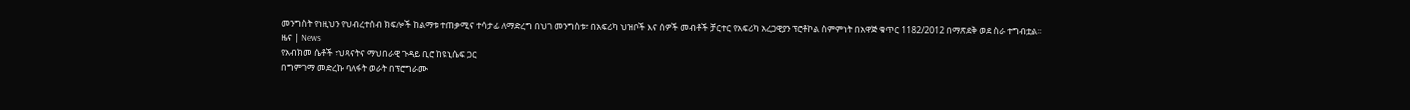መንግስት የነዚህን የህብረተሰብ ክፍሎች ከልማቱ ተጠቃሚና ተሳታፊ ለማድረግ በህገ መንግስቱ፣ በአፍሪካ ህዝቦች እና ሰዎች መብቶች ቻርተር የአፍሪካ አረጋዊያን ፕሮቶኮል ስምምነት በአዋጅ ቁጥር 1182/2012 በማጽደቅ ወደ ስራ ተግብቷል፡፡
ዜና | News
የአብክመ ሴቶች ፣ህጻናትና ማህበራዊ ጉዳይ ቢሮ ከዩኒሴፍ ጋር
በግምገማ መድረኩ ባለፋት ወራት በፕሮግራሙ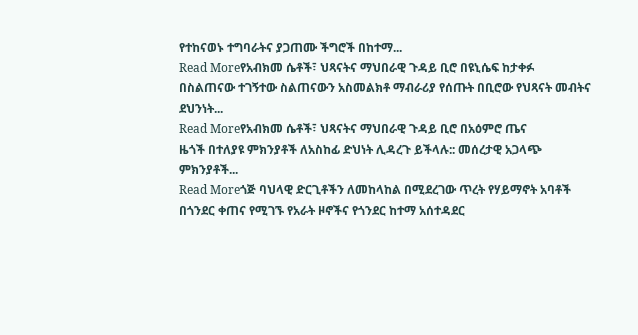የተከናወኑ ተግባራትና ያጋጠሙ ችግሮች በከተማ...
Read Moreየአብክመ ሴቶች፣ ህጻናትና ማህበራዊ ጉዳይ ቢሮ በዩኒሴፍ ከታቀፉ
በስልጠናው ተገኝተው ስልጠናውን አስመልክቶ ማብራሪያ የሰጡት በቢሮው የህጻናት መብትና ደህንነት...
Read Moreየአብክመ ሴቶች፣ ህጻናትና ማህበራዊ ጉዳይ ቢሮ በአዕምሮ ጤና
ዜጎች በተለያዩ ምክንያቶች ለአስከፊ ድህነት ሊዳረጉ ይችላሉ:: መሰረታዊ አጋላጭ ምክንያቶች...
Read Moreጎጅ ባህላዊ ድርጊቶችን ለመከላከል በሚደረገው ጥረት የሃይማኖት አባቶች
በጎንደር ቀጠና የሚገኙ የአራት ዞኖችና የጎንደር ከተማ አሰተዳደር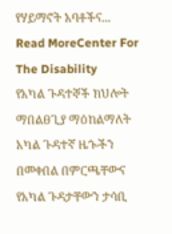የሃይማኖት አባቶችና...
Read MoreCenter For The Disability
የአካል ጉዳተኞች ክህሎት ማበልፀጊያ ማዕከልማለት አካል ጉዳተኛ ዜጐችን በመቀበል በምርጫቸውና የአካል ጉዳታቸውን ታሳቢ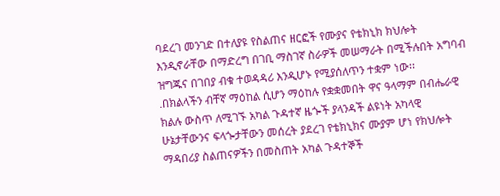ባደረገ መንገድ በተለያዩ የስልጠና ዘርፎች የሙያና የቴክኒክ ክህሎት እንዲኖራቸው በማድረግ በገቢ ማስገኛ ስራዎች መሠማራት በሚችሉበት አግባብ ዝግጁና በገበያ ብቁ ተወዳዳሪ እንዲሆኑ የሚያሰለጥን ተቋም ነው፡፡
.በክልላችን ብቸኛ ማዕከል ሲሆን ማዕከሉ የቋቋመበት ዋና ዓላማም በብሔራዊ ክልሉ ውስጥ ለሚገኙ አካል ጉዳተኛ ዜጐች ያላንዳች ልዩነት አካላዊ ሁኔታቸውንና ፍላጐታቸውን መሰረት ያደረገ የቴክኒክና ሙያም ሆነ የክህሎት ማዳበሪያ ስልጠናዎችን በመስጠት አካል ጉዳተኞች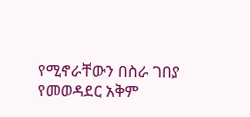የሚኖራቸውን በስራ ገበያ የመወዳደር አቅም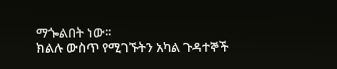ማጐልበት ነው፡፡
ክልሉ ውስጥ የሚገኙትን አካል ጉዳተኞች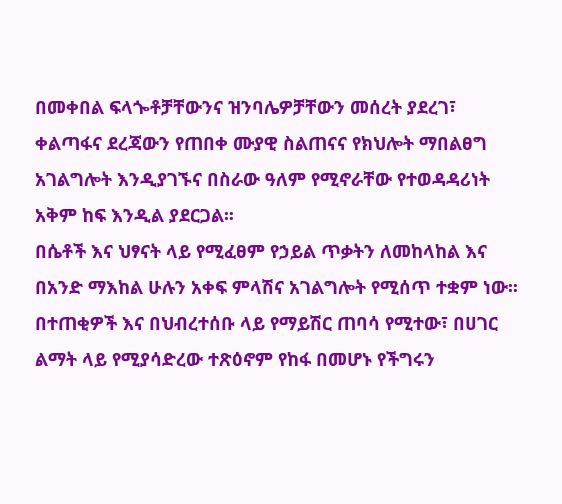በመቀበል ፍላጐቶቻቸውንና ዝንባሌዎቻቸውን መሰረት ያደረገ፣ ቀልጣፋና ደረጃውን የጠበቀ ሙያዊ ስልጠናና የክህሎት ማበልፀግ አገልግሎት እንዲያገኙና በስራው ዓለም የሚኖራቸው የተወዳዳሪነት አቅም ከፍ እንዲል ያደርጋል፡፡
በሴቶች እና ህፃናት ላይ የሚፈፀም የኃይል ጥቃትን ለመከላከል እና በአንድ ማእከል ሁሉን አቀፍ ምላሽና አገልግሎት የሚሰጥ ተቋም ነው፡፡
በተጠቂዎች እና በህብረተሰቡ ላይ የማይሽር ጠባሳ የሚተው፣ በሀገር ልማት ላይ የሚያሳድረው ተጽዕኖም የከፋ በመሆኑ የችግሩን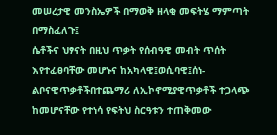መሠረታዊ መንስኤዎች በማወቅ ዘላቂ መፍትሄ ማምጣት በማስፈለጉ፤
ሴቶችና ህፃናት በዚህ ጥቃት የሰብዓዊ መብት ጥሰት እየተፈፀባቸው መሆኑና ከአካላዊ፤ወሲባዊ፤ሰነ-ልቦናዊጥቃቶችበተጨማሪ ለኢኮኖሚያዊጥቃቶች ተጋላጭ ከመሆናቸው የተነሳ የፍትህ ስርዓቱን ተጠቅመው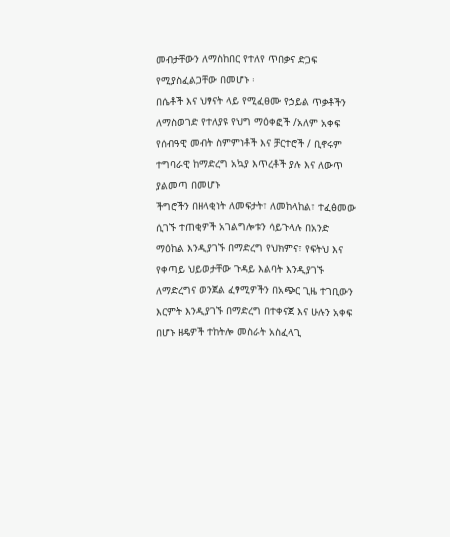መብታቸውን ለማስከበር የተለየ ጥበቃና ድጋፍ የሚያስፈልጋቸው በመሆኑ ፡
በሴቶች እና ህፃናት ላይ የሚፈፀሙ የኃይል ጥቃቶችን ለማስወገድ የተለያዩ የህግ ማዕቀፎች /አለም አቀፍ የሰብዓዊ መብት ስምምነቶች እና ቻርተሮች / ቢኖሩም ተግባራዊ ከማድረግ አኳያ እጥረቶች ያሉ እና ለውጥ ያልመጣ በመሆኑ
ችግሮችን በዘላቂነት ለመፍታት፣ ለመከላከል፣ ተፈፅመው ሲገኙ ተጠቂዎች አገልግሎቱን ሳይጉላሉ በአንድ ማዕከል እንዲያገኙ በማድረግ የህክምና፣ የፍትህ እና የቀጣይ ህይወታቸው ጉዳይ እልባት እንዲያገኙ ለማድረግና ወንጀል ፈፃሚዎችን በአጭር ጊዜ ተገቢውን እርምት እንዲያገኙ በማድረግ በተቀናጀ እና ሁሉን አቀፍ በሆኑ ዘዴዎች ተከትሎ መስራት አስፈላጊ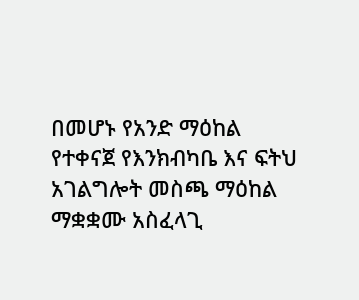በመሆኑ የአንድ ማዕከል የተቀናጀ የእንክብካቤ እና ፍትህ አገልግሎት መስጫ ማዕከል ማቋቋሙ አስፈላጊ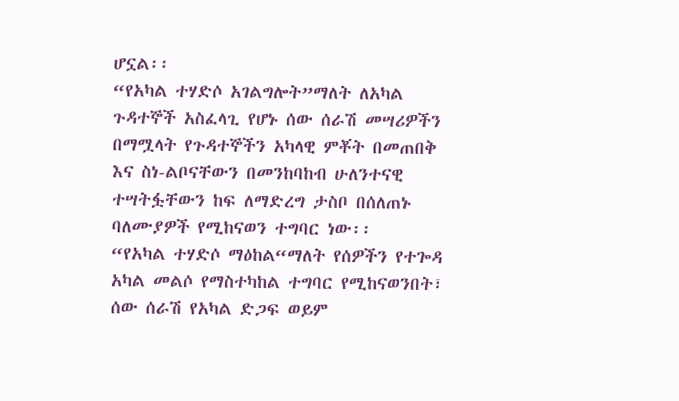ሆኗል፡፡
“የአካል ተሃድሶ አገልግሎት”ማለት ለአካል ጉዳተኞች አስፈላጊ የሆኑ ሰው ሰራሽ መሣሪዎችን በማሟላት የጉዳተኞችን አካላዊ ምቾት በመጠበቅ እና ስነ-ልቦናቸውን በመንከባከብ ሁለንተናዊ ተሣትፏቸውን ከፍ ለማድረግ ታስቦ በሰለጠኑ ባለሙያዎች የሚከናወን ተግባር ነው፡፡
“የአካል ተሃድሶ ማዕከል“ማለት የሰዎችን የተጐዳ አካል መልሶ የማስተካከል ተግባር የሚከናወንበት፣ ሰው ሰራሽ የአካል ድጋፍ ወይም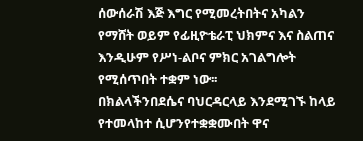ሰውሰራሽ እጅ እግር የሚመረትበትና አካልን የማሸት ወይም የፊዚዮቴራፒ ህክምና እና ስልጠና እንዲሁም የሥነ-ልቦና ምክር አገልግሎት የሚሰጥበት ተቋም ነው፡፡
በክልላችንበደሴና ባህርዳርላይ እንደሚገኙ ከላይ የተመላከተ ሲሆንየተቋቋሙበት ዋና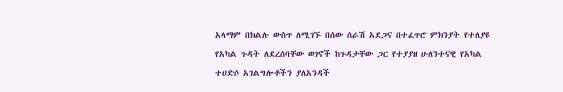አላማም በክልሉ ውስጥ ለሚገኙ በሰው ሰራሽ አደጋና በተፈጥሮ ምክንያት የተለያዩ የአካል ጉዳት ለደረሰባቸው ወገኖች ከጉዳታቸው ጋር የተያያዘ ሁለንተናዊ የአካል ተሀድሶ አገልግሎቶችን ያለአንዳች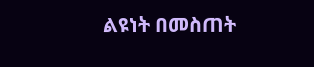ልዩነት በመስጠት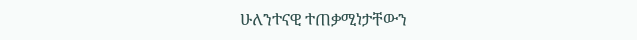ሁለንተናዊ ተጠቃሚነታቸውን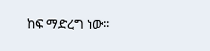ከፍ ማድረግ ነው፡፡